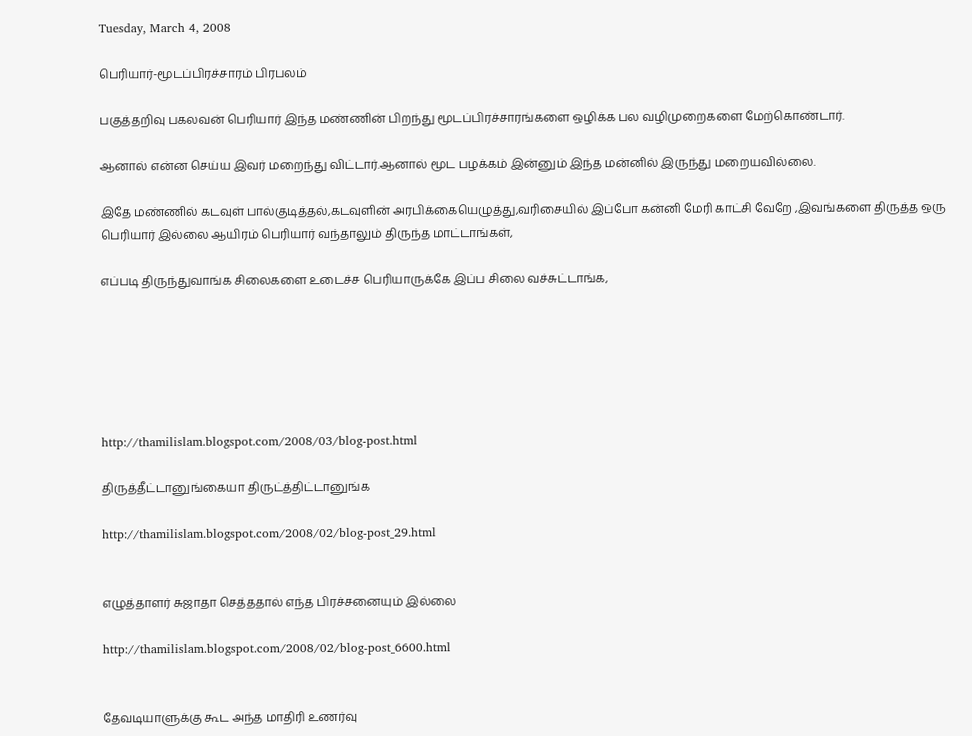Tuesday, March 4, 2008

பெரியார்-மூடப்பிரச்சாரம் பிரபலம்

பகுத்தறிவு பகலவன் பெரியார் இந்த மண்ணின் பிறந்து மூடப்பிரச்சாரங்களை ஒழிக்க பல வழிமுறைகளை மேற்கொண்டார்.

ஆனால் என்ன செய்ய இவர் மறைந்து விட்டார்.ஆனால் மூட பழக்கம் இன்னும் இந்த மன்னில் இருந்து மறையவில்லை.

இதே மண்ணில் கடவுள் பால்குடித்தல்,கடவுளின் அரபிக்கையெழுத்து,வரிசையில் இப்போ கன்னி மேரி காட்சி வேறே ,இவங்களை திருத்த ஒரு பெரியார் இல்லை ஆயிரம் பெரியார் வந்தாலும் திருந்த மாட்டாங்கள்,

எப்படி திருந்துவாங்க சிலைகளை உடைச்ச பெரியாருக்கே இப்ப சிலை வச்சுட்டாங்க,






http://thamilislam.blogspot.com/2008/03/blog-post.html

திருத்தீட்டானுங்கையா திருட்த்திட்டானுங்க

http://thamilislam.blogspot.com/2008/02/blog-post_29.html


எழுத்தாளர் சுஜாதா செத்ததால் எந்த பிரச்சனையும் இல்லை

http://thamilislam.blogspot.com/2008/02/blog-post_6600.html


தேவடியாளுக்கு கூட அந்த மாதிரி உணர்வு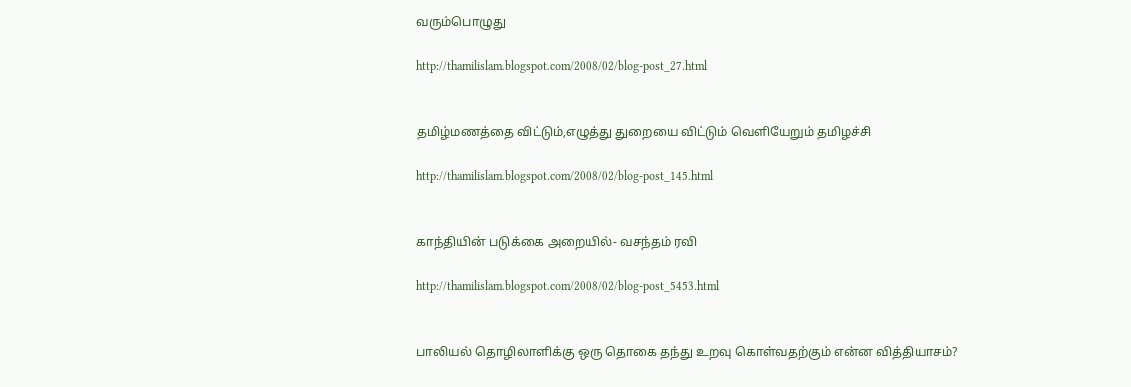வரும்பொழுது

http://thamilislam.blogspot.com/2008/02/blog-post_27.html


தமிழ்மணத்தை விட்டும்,எழுத்து துறையை விட்டும் வெளியேறும் தமிழச்சி

http://thamilislam.blogspot.com/2008/02/blog-post_145.html


காந்தியின் படுக்கை அறையில்- வசந்தம் ரவி

http://thamilislam.blogspot.com/2008/02/blog-post_5453.html


பாலியல் தொழிலாளிக்கு ஒரு தொகை தந்து உறவு கொள்வதற்கும் என்ன வித்தியாசம்?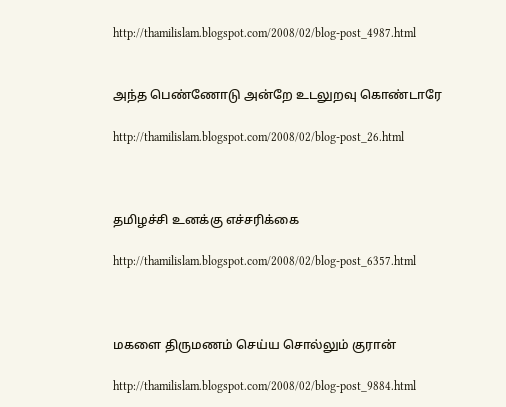http://thamilislam.blogspot.com/2008/02/blog-post_4987.html


அந்த பெண்ணோடு அன்றே உடலுறவு கொண்டாரே

http://thamilislam.blogspot.com/2008/02/blog-post_26.html



தமிழச்சி உனக்கு எச்சரிக்கை

http://thamilislam.blogspot.com/2008/02/blog-post_6357.html



மகளை திருமணம் செய்ய சொல்லும் குரான்

http://thamilislam.blogspot.com/2008/02/blog-post_9884.html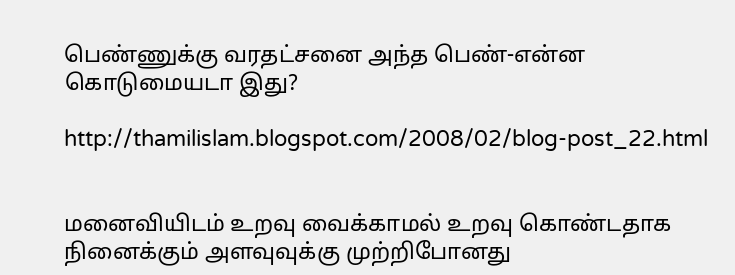பெண்ணுக்கு வரதட்சனை அந்த பெண்-என்ன கொடுமையடா இது?

http://thamilislam.blogspot.com/2008/02/blog-post_22.html


மனைவியிடம் உறவு வைக்காமல் உறவு கொண்டதாக நினைக்கும் அளவுவுக்கு முற்றிபோனது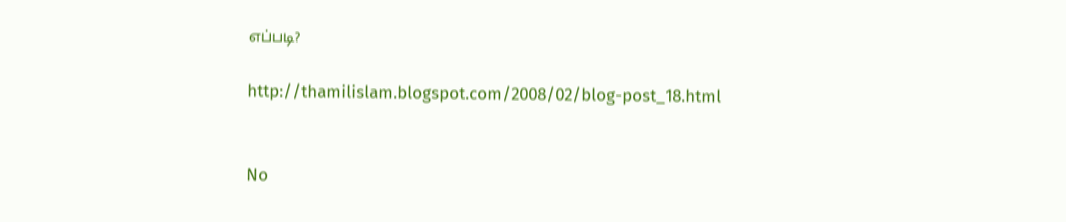எப்படி?

http://thamilislam.blogspot.com/2008/02/blog-post_18.html


No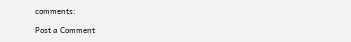comments:

Post a Comment